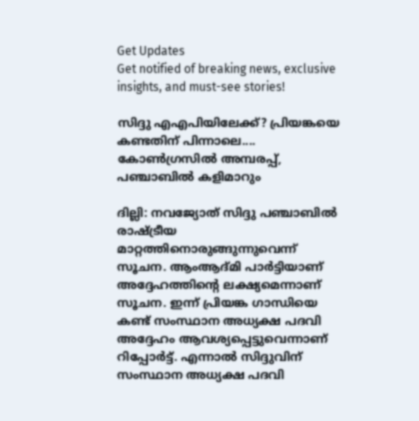Get Updates
Get notified of breaking news, exclusive insights, and must-see stories!

സിദ്ദു എഎപിയിലേക്ക്? പ്രിയങ്കയെ കണ്ടതിന് പിന്നാലെ.... കോണ്‍ഗ്രസില്‍ അമ്പരപ്പ്, പഞ്ചാബില്‍ കളിമാറും

ദില്ലി: നവജ്യോത് സിദ്ദു പഞ്ചാബില്‍ രാഷ്ട്രീയ മാറ്റത്തിനൊരുങ്ങുന്നുവെന്ന് സൂചന. ആംആദ്മി പാര്‍ട്ടിയാണ് അദ്ദേഹത്തിന്റെ ലക്ഷ്യമെന്നാണ് സൂചന. ഇന്ന് പ്രിയങ്ക ഗാന്ധിയെ കണ്ട് സംസ്ഥാന അധ്യക്ഷ പദവി അദ്ദേഹം ആവശ്യപ്പെട്ടുവെന്നാണ് റിപ്പോര്‍ട്ട്. എന്നാല്‍ സിദ്ദുവിന് സംസ്ഥാന അധ്യക്ഷ പദവി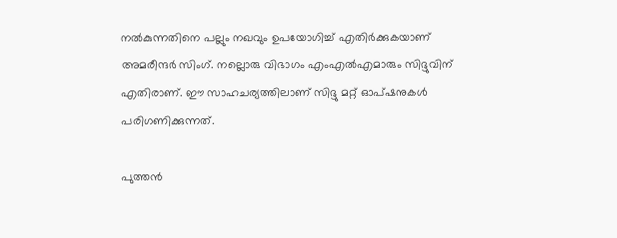നല്‍കുന്നതിനെ പല്ലും നഖവും ഉപയോഗിച്ച് എതിര്‍ക്കുകയാണ് അമരീന്ദര്‍ സിംഗ്. നല്ലൊരു വിഭാഗം എംഎല്‍എമാരും സിദ്ദുവിന് എതിരാണ്. ഈ സാഹചര്യത്തിലാണ് സിദ്ദു മറ്റ് ഓപ്ഷനുകള്‍ പരിഗണിക്കുന്നത്.

പുത്തൻ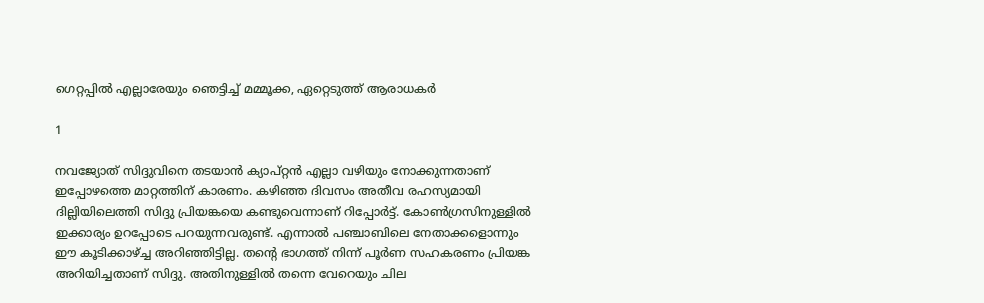ഗെറ്റപ്പിൽ എല്ലാരേയും ഞെട്ടിച്ച് മമ്മൂക്ക, ഏറ്റെടുത്ത് ആരാധകർ

1

നവജ്യോത് സിദ്ദുവിനെ തടയാന്‍ ക്യാപ്റ്റന്‍ എല്ലാ വഴിയും നോക്കുന്നതാണ് ഇപ്പോഴത്തെ മാറ്റത്തിന് കാരണം. കഴിഞ്ഞ ദിവസം അതീവ രഹസ്യമായി ദില്ലിയിലെത്തി സിദ്ദു പ്രിയങ്കയെ കണ്ടുവെന്നാണ് റിപ്പോര്‍ട്ട്. കോണ്‍ഗ്രസിനുള്ളില്‍ ഇക്കാര്യം ഉറപ്പോടെ പറയുന്നവരുണ്ട്. എന്നാല്‍ പഞ്ചാബിലെ നേതാക്കളൊന്നും ഈ കൂടിക്കാഴ്ച്ച അറിഞ്ഞിട്ടില്ല. തന്റെ ഭാഗത്ത് നിന്ന് പൂര്‍ണ സഹകരണം പ്രിയങ്ക അറിയിച്ചതാണ് സിദ്ദു. അതിനുള്ളില്‍ തന്നെ വേറെയും ചില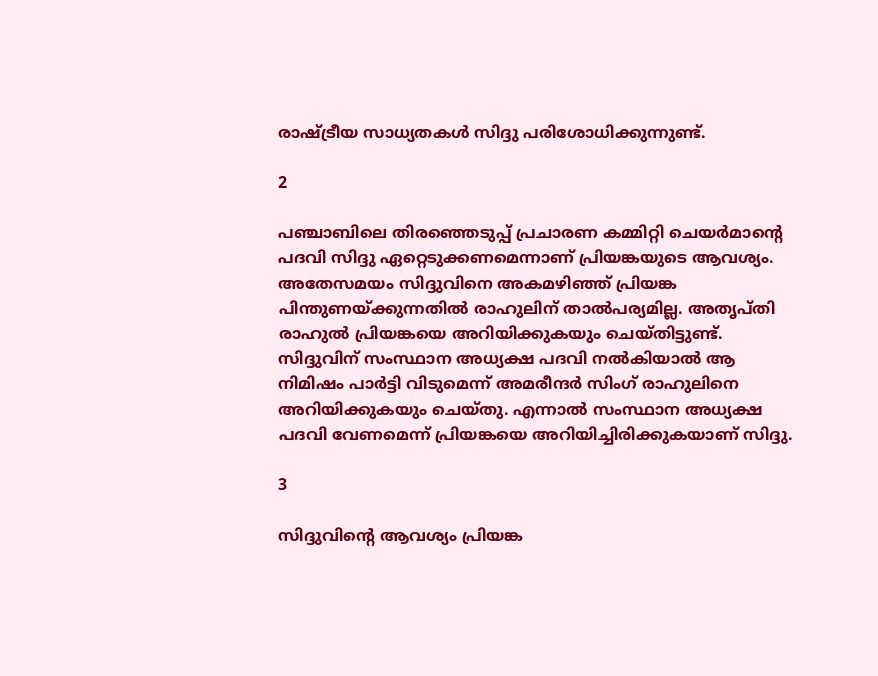രാഷ്ട്രീയ സാധ്യതകള്‍ സിദ്ദു പരിശോധിക്കുന്നുണ്ട്.

2

പഞ്ചാബിലെ തിരഞ്ഞെടുപ്പ് പ്രചാരണ കമ്മിറ്റി ചെയര്‍മാന്റെ പദവി സിദ്ദു ഏറ്റെടുക്കണമെന്നാണ് പ്രിയങ്കയുടെ ആവശ്യം. അതേസമയം സിദ്ദുവിനെ അകമഴിഞ്ഞ് പ്രിയങ്ക പിന്തുണയ്ക്കുന്നതില്‍ രാഹുലിന് താല്‍പര്യമില്ല. അതൃപ്തി രാഹുല്‍ പ്രിയങ്കയെ അറിയിക്കുകയും ചെയ്തിട്ടുണ്ട്. സിദ്ദുവിന് സംസ്ഥാന അധ്യക്ഷ പദവി നല്‍കിയാല്‍ ആ നിമിഷം പാര്‍ട്ടി വിടുമെന്ന് അമരീന്ദര്‍ സിംഗ് രാഹുലിനെ അറിയിക്കുകയും ചെയ്തു. എന്നാല്‍ സംസ്ഥാന അധ്യക്ഷ പദവി വേണമെന്ന് പ്രിയങ്കയെ അറിയിച്ചിരിക്കുകയാണ് സിദ്ദു.

3

സിദ്ദുവിന്റെ ആവശ്യം പ്രിയങ്ക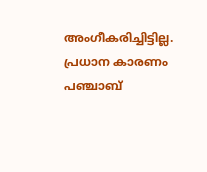അംഗീകരിച്ചിട്ടില്ല. പ്രധാന കാരണം പഞ്ചാബ്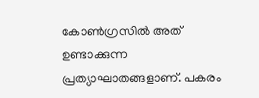കോണ്‍ഗ്രസില്‍ അത് ഉണ്ടാക്കുന്ന പ്രത്യാഘാതങ്ങളാണ്. പകരം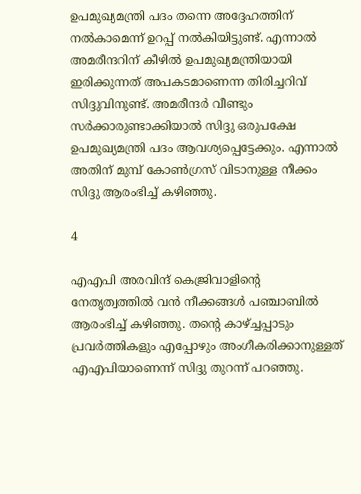ഉപമുഖ്യമന്ത്രി പദം തന്നെ അദ്ദേഹത്തിന് നല്‍കാമെന്ന് ഉറപ്പ് നല്‍കിയിട്ടുണ്ട്. എന്നാല്‍ അമരീന്ദറിന് കീഴില്‍ ഉപമുഖ്യമന്ത്രിയായി ഇരിക്കുന്നത് അപകടമാണെന്ന തിരിച്ചറിവ് സിദ്ദുവിനുണ്ട്. അമരീന്ദര്‍ വീണ്ടും സര്‍ക്കാരുണ്ടാക്കിയാല്‍ സിദ്ദു ഒരുപക്ഷേ ഉപമുഖ്യമന്ത്രി പദം ആവശ്യപ്പെട്ടേക്കും. എന്നാല്‍ അതിന് മുമ്പ് കോണ്‍ഗ്രസ് വിടാനുള്ള നീക്കം സിദ്ദു ആരംഭിച്ച് കഴിഞ്ഞു.

4

എഎപി അരവിന്ദ് കെജ്രിവാളിന്റെ നേതൃത്വത്തില്‍ വന്‍ നീക്കങ്ങള്‍ പഞ്ചാബില്‍ ആരംഭിച്ച് കഴിഞ്ഞു. തന്റെ കാഴ്ച്ചപ്പാടും പ്രവര്‍ത്തികളും എപ്പോഴും അംഗീകരിക്കാനുള്ളത് എഎപിയാണെന്ന് സിദ്ദു തുറന്ന് പറഞ്ഞു.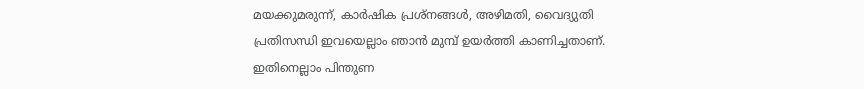മയക്കുമരുന്ന്, കാര്‍ഷിക പ്രശ്‌നങ്ങള്‍, അഴിമതി, വൈദ്യുതി പ്രതിസന്ധി ഇവയെല്ലാം ഞാന്‍ മുമ്പ് ഉയര്‍ത്തി കാണിച്ചതാണ്. ഇതിനെല്ലാം പിന്തുണ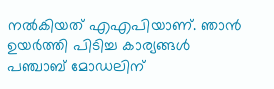നല്‍കിയത് എഎപിയാണ്. ഞാന്‍ ഉയര്‍ത്തി പിടിച്ച കാര്യങ്ങള്‍ പഞ്ചാബ് മോഡലിന്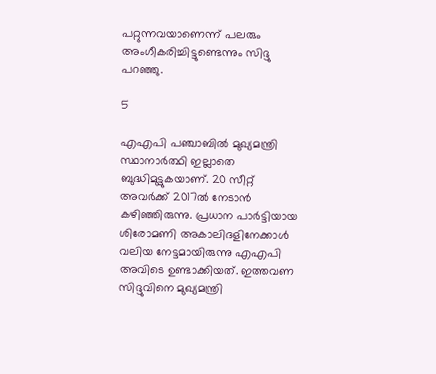പറ്റുന്നവയാണെന്ന് പലരും അംഗീകരിച്ചിട്ടുണ്ടെന്നും സിദ്ദു പറഞ്ഞു.

5

എഎപി പഞ്ചാബില്‍ മുഖ്യമന്ത്രി സ്ഥാനാര്‍ത്ഥി ഇല്ലാതെ ബുദ്ധിമുട്ടുകയാണ്. 20 സീറ്റ് അവര്‍ക്ക് 2017ല്‍ നേടാന്‍ കഴിഞ്ഞിരുന്നു. പ്രധാന പാര്‍ട്ടിയായ ശിരോമണി അകാലിദളിനേക്കാള്‍ വലിയ നേട്ടമായിരുന്നു എഎപി അവിടെ ഉണ്ടാക്കിയത്. ഇത്തവണ സിദ്ദുവിനെ മുഖ്യമന്ത്രി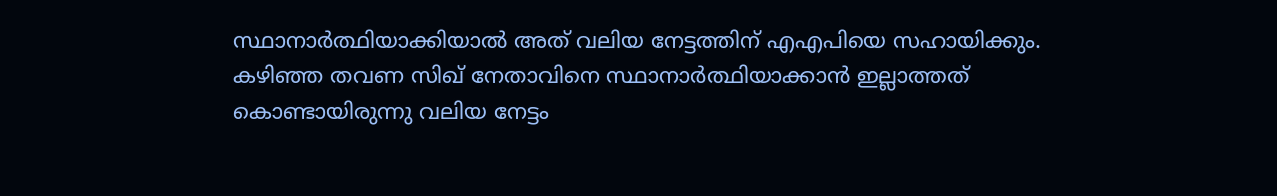സ്ഥാനാര്‍ത്ഥിയാക്കിയാല്‍ അത് വലിയ നേട്ടത്തിന് എഎപിയെ സഹായിക്കും. കഴിഞ്ഞ തവണ സിഖ് നേതാവിനെ സ്ഥാനാര്‍ത്ഥിയാക്കാന്‍ ഇല്ലാത്തത് കൊണ്ടായിരുന്നു വലിയ നേട്ടം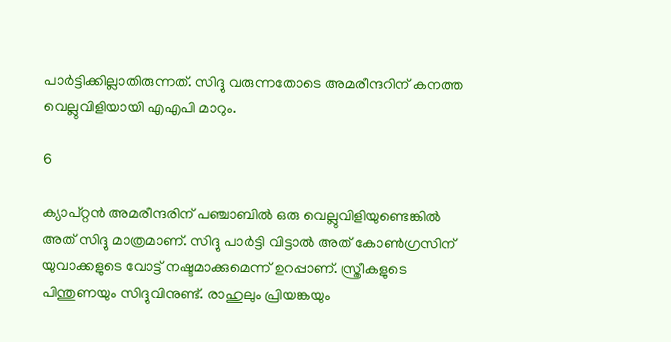പാര്‍ട്ടിക്കില്ലാതിരുന്നത്. സിദ്ദു വരുന്നതോടെ അമരീന്ദറിന് കനത്ത വെല്ലുവിളിയായി എഎപി മാറും.

6

ക്യാപ്റ്റന്‍ അമരീന്ദരിന് പഞ്ചാബില്‍ ഒരു വെല്ലുവിളിയുണ്ടെങ്കില്‍ അത് സിദ്ദു മാത്രമാണ്. സിദ്ദു പാര്‍ട്ടി വിട്ടാല്‍ അത് കോണ്‍ഗ്രസിന് യുവാക്കളുടെ വോട്ട് നഷ്ടമാക്കുമെന്ന് ഉറപ്പാണ്. സ്ത്രീകളുടെ പിന്തുണയും സിദ്ദുവിനുണ്ട്. രാഹുലും പ്രിയങ്കയും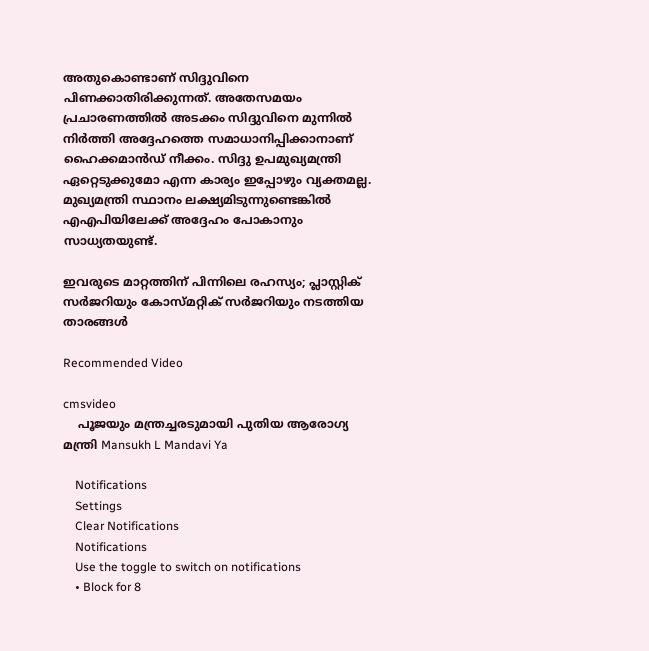അതുകൊണ്ടാണ് സിദ്ദുവിനെ പിണക്കാതിരിക്കുന്നത്. അതേസമയം പ്രചാരണത്തില്‍ അടക്കം സിദ്ദുവിനെ മുന്നില്‍ നിര്‍ത്തി അദ്ദേഹത്തെ സമാധാനിപ്പിക്കാനാണ് ഹൈക്കമാന്‍ഡ് നീക്കം. സിദ്ദു ഉപമുഖ്യമന്ത്രി ഏറ്റെടുക്കുമോ എന്ന കാര്യം ഇപ്പോഴും വ്യക്തമല്ല. മുഖ്യമന്ത്രി സ്ഥാനം ലക്ഷ്യമിടുന്നുണ്ടെങ്കില്‍ എഎപിയിലേക്ക് അദ്ദേഹം പോകാനും സാധ്യതയുണ്ട്.

ഇവരുടെ മാറ്റത്തിന് പിന്നിലെ രഹസ്യം; പ്ലാസ്റ്റിക് സർജറിയും കോസ്മറ്റിക് സർജറിയും നടത്തിയ താരങ്ങൾ

Recommended Video

cmsvideo
    പൂജയും മന്ത്രച്ചരടുമായി പുതിയ ആരോഗ്യ മന്ത്രി Mansukh L Mandavi Ya

    Notifications
    Settings
    Clear Notifications
    Notifications
    Use the toggle to switch on notifications
    • Block for 8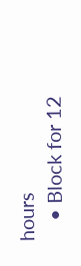hours
    • Block for 12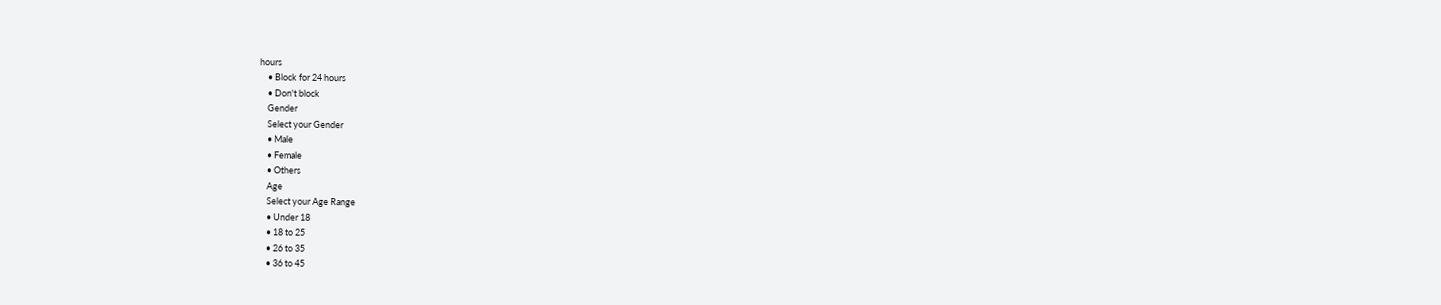hours
    • Block for 24 hours
    • Don't block
    Gender
    Select your Gender
    • Male
    • Female
    • Others
    Age
    Select your Age Range
    • Under 18
    • 18 to 25
    • 26 to 35
    • 36 to 45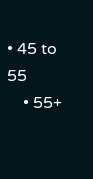• 45 to 55
    • 55+